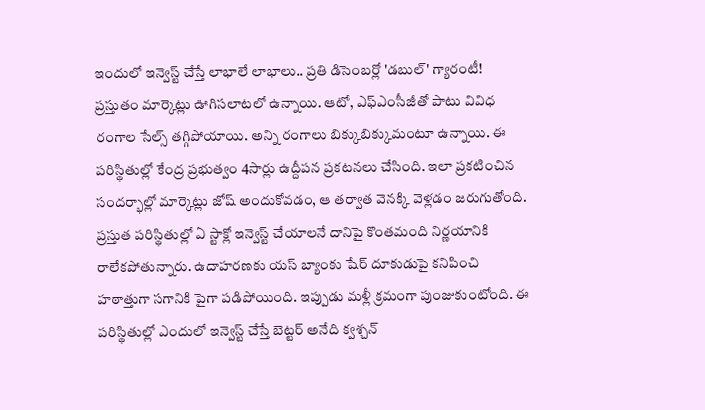ఇందులో ఇన్వెస్ట్ చేస్తే లాభాలే లాభాలు.. ప్రతి డిసెంబర్లో 'డబుల్' గ్యారంటీ!
ప్రస్తుతం మార్కెట్లు ఊగిసలాటలో ఉన్నాయి. ఆటో, ఎఫ్ఎంసీజీతో పాటు వివిధ రంగాల సేల్స్ తగ్గిపోయాయి. అన్ని రంగాలు బిక్కుబిక్కుమంటూ ఉన్నాయి. ఈ పరిస్థితుల్లో కేంద్ర ప్రభుత్వం 4సార్లు ఉద్దీపన ప్రకటనలు చేసింది. ఇలా ప్రకటించిన సందర్భాల్లో మార్కెట్లు జోష్ అందుకోవడం, ఆ తర్వాత వెనక్కి వెళ్లడం జరుగుతోంది. ప్రస్తుత పరిస్థితుల్లో ఏ స్టాక్లో ఇన్వెస్ట్ చేయాలనే దానిపై కొంతమంది నిర్ణయానికి రాలేకపోతున్నారు. ఉదాహరణకు యస్ బ్యాంకు షేర్ దూకుడుపై కనిపించి హఠాత్తుగా సగానికి పైగా పడిపోయింది. ఇప్పుడు మళ్లీ క్రమంగా పుంజుకుంటోంది. ఈ పరిస్థితుల్లో ఎందులో ఇన్వెస్ట్ చేస్తే బెట్టర్ అనేది క్వశ్చన్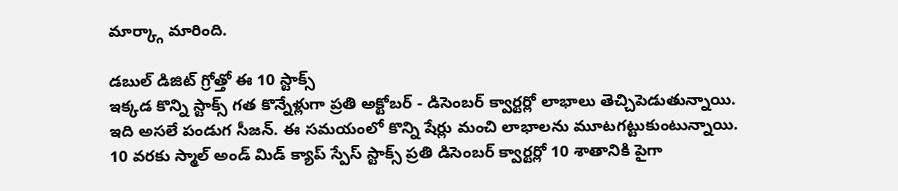మార్క్గా మారింది.

డబుల్ డిజిట్ గ్రోత్తో ఈ 10 స్టాక్స్
ఇక్కడ కొన్ని స్టాక్స్ గత కొన్నేళ్లుగా ప్రతి అక్టోబర్ - డిసెంబర్ క్వార్టర్లో లాభాలు తెచ్చిపెడుతున్నాయి. ఇది అసలే పండుగ సీజన్. ఈ సమయంలో కొన్ని షేర్లు మంచి లాభాలను మూటగట్టుకుంటున్నాయి. 10 వరకు స్మాల్ అండ్ మిడ్ క్యాప్ స్పేస్ స్టాక్స్ ప్రతి డిసెంబర్ క్వార్టర్లో 10 శాతానికి పైగా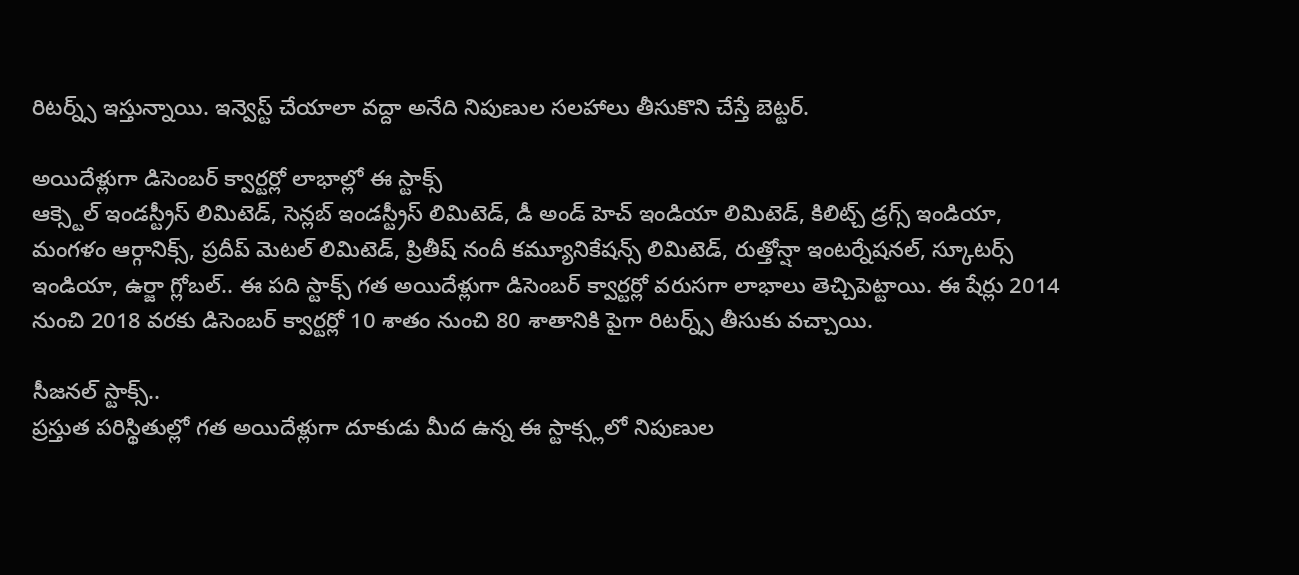రిటర్న్స్ ఇస్తున్నాయి. ఇన్వెస్ట్ చేయాలా వద్దా అనేది నిపుణుల సలహాలు తీసుకొని చేస్తే బెట్టర్.

అయిదేళ్లుగా డిసెంబర్ క్వార్టర్లో లాభాల్లో ఈ స్టాక్స్
ఆక్స్టెల్ ఇండస్ట్రీస్ లిమిటెడ్, సెన్లబ్ ఇండస్ట్రీస్ లిమిటెడ్, డీ అండ్ హెచ్ ఇండియా లిమిటెడ్, కిలిట్చ్ డ్రగ్స్ ఇండియా, మంగళం ఆర్గానిక్స్, ప్రదీప్ మెటల్ లిమిటెడ్, ప్రితీష్ నందీ కమ్యూనికేషన్స్ లిమిటెడ్, రుత్తోన్షా ఇంటర్నేషనల్, స్కూటర్స్ ఇండియా, ఉర్జా గ్లోబల్.. ఈ పది స్టాక్స్ గత అయిదేళ్లుగా డిసెంబర్ క్వార్టర్లో వరుసగా లాభాలు తెచ్చిపెట్టాయి. ఈ షేర్లు 2014 నుంచి 2018 వరకు డిసెంబర్ క్వార్టర్లో 10 శాతం నుంచి 80 శాతానికి పైగా రిటర్న్స్ తీసుకు వచ్చాయి.

సీజనల్ స్టాక్స్..
ప్రస్తుత పరిస్థితుల్లో గత అయిదేళ్లుగా దూకుడు మీద ఉన్న ఈ స్టాక్స్లలో నిపుణుల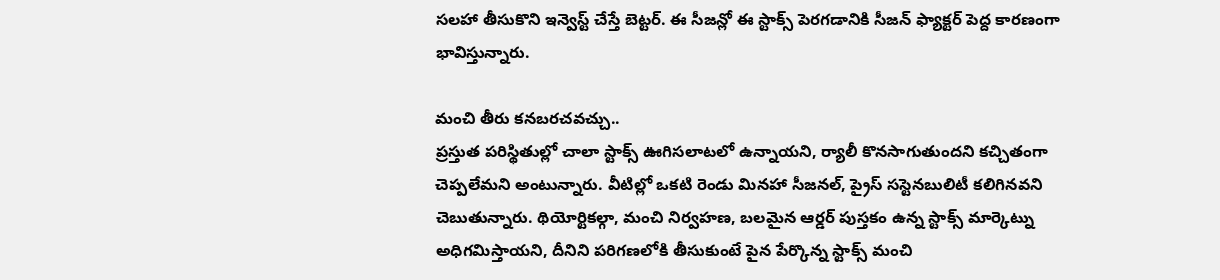సలహా తీసుకొని ఇన్వెస్ట్ చేస్తే బెట్టర్. ఈ సీజన్లో ఈ స్టాక్స్ పెరగడానికి సీజన్ ఫ్యాక్టర్ పెద్ద కారణంగా భావిస్తున్నారు.

మంచి తీరు కనబరచవచ్చు..
ప్రస్తుత పరిస్థితుల్లో చాలా స్టాక్స్ ఊగిసలాటలో ఉన్నాయని, ర్యాలీ కొనసాగుతుందని కచ్చితంగా చెప్పలేమని అంటున్నారు. వీటిల్లో ఒకటి రెండు మినహా సీజనల్, ప్రైస్ సస్టెనబులిటీ కలిగినవని చెబుతున్నారు. థియోర్టికల్గా, మంచి నిర్వహణ, బలమైన ఆర్డర్ పుస్తకం ఉన్న స్టాక్స్ మార్కెట్ను అధిగమిస్తాయని, దీనిని పరిగణలోకి తీసుకుంటే పైన పేర్కొన్న స్టాక్స్ మంచి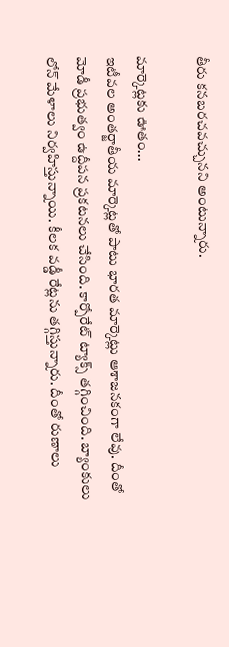తీరు కనబరచవచ్చునని అంటున్నారు.

మార్కెట్లకు ఊతం...
ఇటీవల అంతర్జాతీయ మార్కెట్లతో పాటు భారత మార్కెట్లు ఆశాజనకంగా లేవు. దీంతో మోడీ ప్రభుత్వం ఉద్దీపన ప్రకటనలు చేసింది. కార్పోరేట్ ట్యాక్స్ తగ్గించింది. బ్యాంకులు లోన్ మేళాలు నిర్వహిస్తున్నాయి. కీలక వడ్డీ రేట్లను తగ్గిస్తున్నారు. దీంతో రుణాలు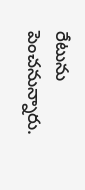రేటును పెంచనున్నారు.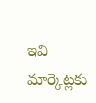ఇవి మార్కెట్లకు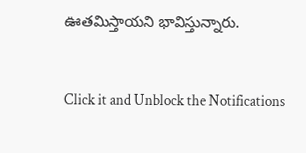ఊతమిస్తాయని భావిస్తున్నారు.


Click it and Unblock the Notifications